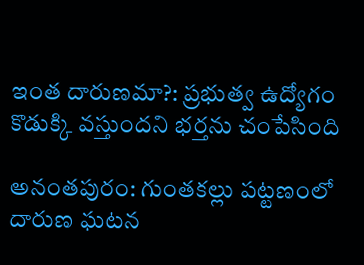ఇంత దారుణమా?: ప్రభుత్వ ఉద్యోగం కొడుక్కి వస్తుందని భర్తను చంపేసింది

అనంతపురం: గుంతకల్లు పట్టణంలో దారుణ ఘటన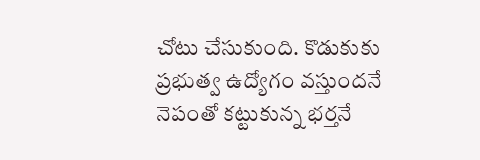చోటు చేసుకుంది. కొడుకుకు ప్రభుత్వ ఉద్యోగం వస్తుందనే నెపంతో కట్టుకున్న భర్తనే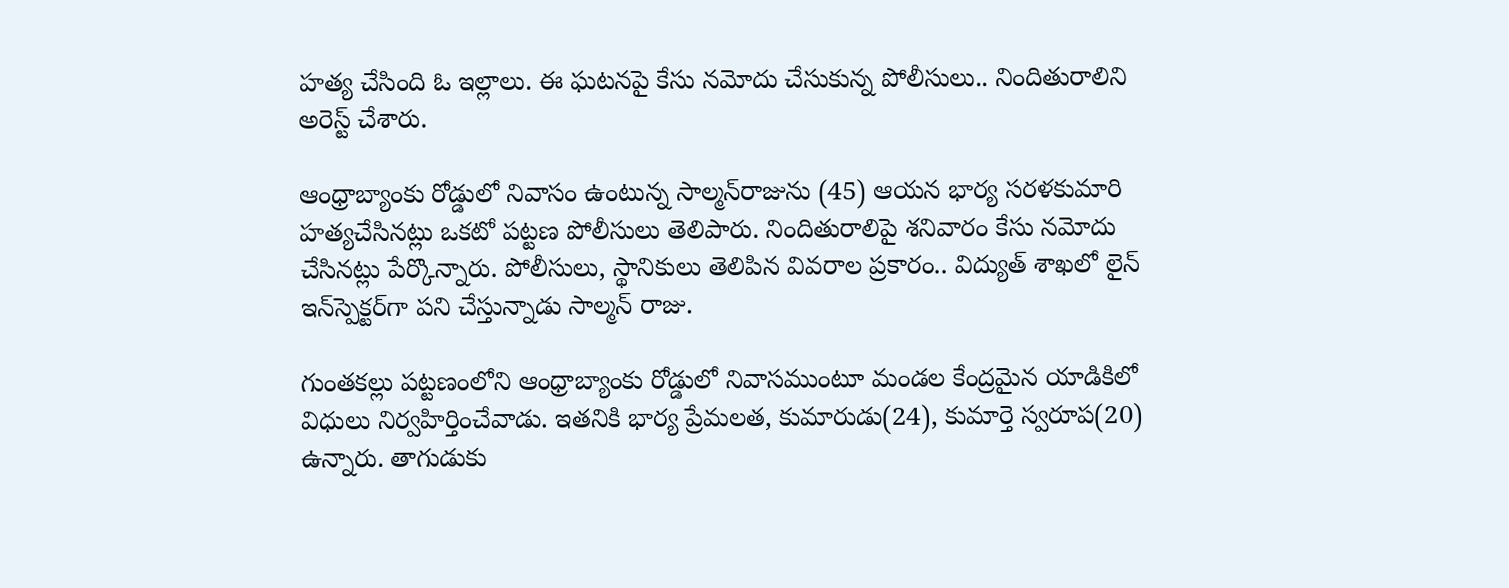హత్య చేసింది ఓ ఇల్లాలు. ఈ ఘటనపై కేసు నమోదు చేసుకున్న పోలీసులు.. నిందితురాలిని అరెస్ట్ చేశారు.

ఆంధ్రాబ్యాంకు రోడ్డులో నివాసం ఉంటున్న సాల్మన్‌రాజును (45) ఆయన భార్య సరళకుమారి హత్యచేసినట్లు ఒకటో పట్టణ పోలీసులు తెలిపారు. నిందితురాలిపై శనివారం కేసు నమోదు చేసినట్లు పేర్కొన్నారు. పోలీసులు, స్థానికులు తెలిపిన వివరాల ప్రకారం.. విద్యుత్ శాఖలో లైన్ ఇన్‌స్పెక్టర్‌గా పని చేస్తున్నాడు సాల్మన్ రాజు.

గుంతకల్లు పట్టణంలోని ఆంధ్రాబ్యాంకు రోడ్డులో నివాసముంటూ మండల కేంద్రమైన యాడికిలో విధులు నిర్వహిర్తించేవాడు. ఇతనికి భార్య ప్రేమలత, కుమారుడు(24), కుమార్తె స్వరూప(20) ఉన్నారు. తాగుడుకు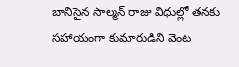బానిసైన సాల్మన్ రాజు విధుల్లో తనకు సహాయంగా కుమారుడిని వెంట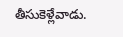తీసుకెళ్లేవాడు.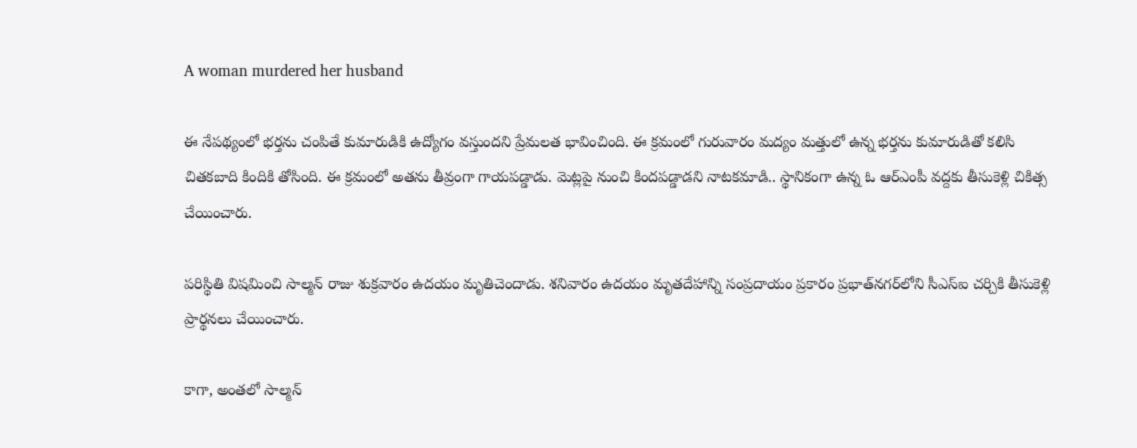A woman murdered her husband

ఈ నేపథ్యంలో భర్తను చంపితే కుమారుడికి ఉద్యోగం వస్తుందని ప్రేమలత భావించింది. ఈ క్రమంలో గురువారం మద్యం మత్తులో ఉన్న భర్తను కుమారుడితో కలిసి చితకబాది కిందికి తోసింది. ఈ క్రమంలో అతను తీవ్రంగా గాయపడ్డాడు. మెట్లపై నుంచి కిందపడ్డాడని నాటకమాడి.. స్థానికంగా ఉన్న ఓ ఆర్ఎంపీ వద్దకు తీసుకెళ్లి చికిత్స చేయించారు.

పరిస్థితి విషమించి సాల్మన్ రాజు శుక్రవారం ఉదయం మృతిచెందాడు. శనివారం ఉదయం మృతదేహాన్ని సంప్రదాయం ప్రకారం ప్రభాత్‌నగర్‌లోని సీఎస్ఐ చర్చికి తీసుకెళ్లి ప్రార్థనలు చేయించారు.

కాగా, అంతలో సాల్మన్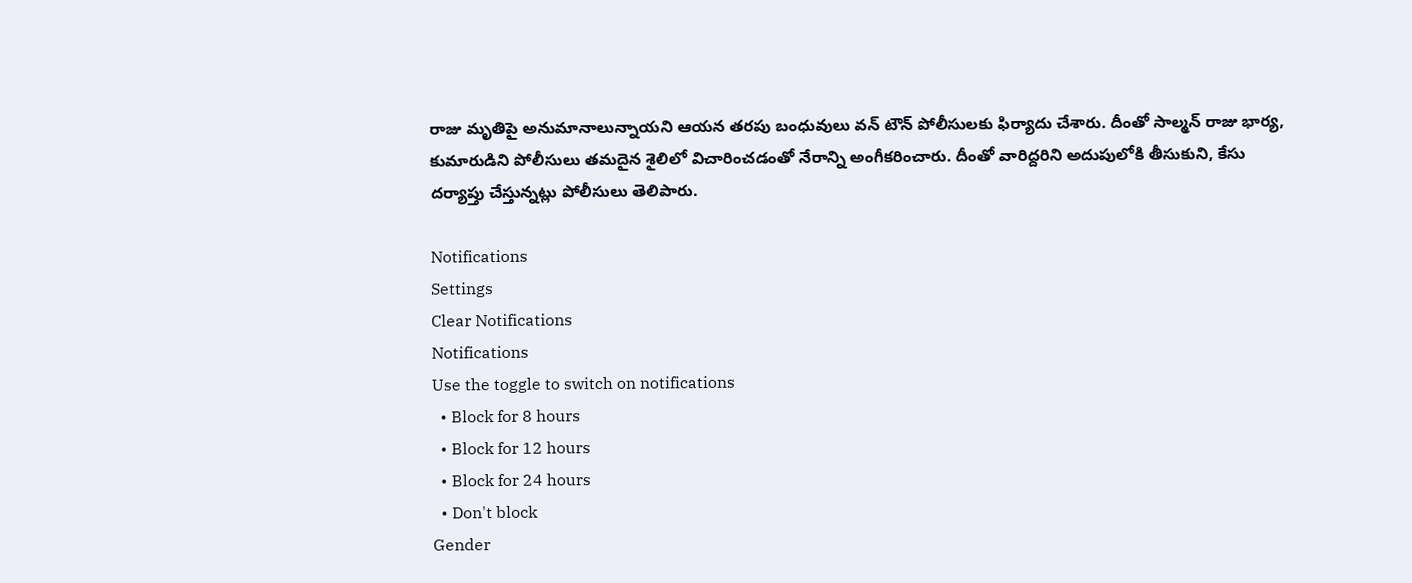రాజు మృతిపై అనుమానాలున్నాయని ఆయన తరపు బంధువులు వన్ టౌన్ పోలీసులకు ఫిర్యాదు చేశారు. దీంతో సాల్మన్ రాజు భార్య, కుమారుడిని పోలీసులు తమదైన శైలిలో విచారించడంతో నేరాన్ని అంగీకరించారు. దీంతో వారిద్దరిని అదుపులోకి తీసుకుని, కేసు దర్యాప్తు చేస్తున్నట్లు పోలీసులు తెలిపారు.

Notifications
Settings
Clear Notifications
Notifications
Use the toggle to switch on notifications
  • Block for 8 hours
  • Block for 12 hours
  • Block for 24 hours
  • Don't block
Gender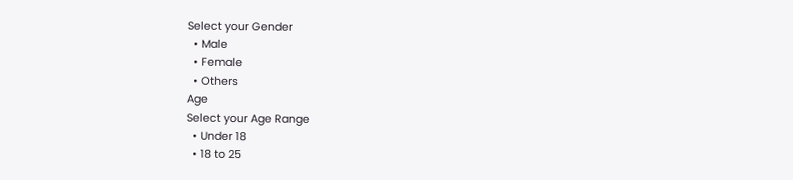Select your Gender
  • Male
  • Female
  • Others
Age
Select your Age Range
  • Under 18
  • 18 to 25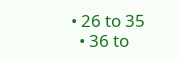• 26 to 35
  • 36 to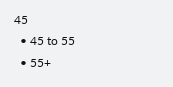45
  • 45 to 55
  • 55+